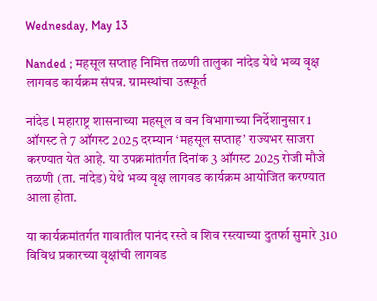Wednesday, May 13

Nanded ; महसूल सप्ताह निमित्त तळणी तालुका नांदेड येथे भव्य वृक्ष लागवड कार्यक्रम संपन्न. ग्रामस्थांचा उत्स्फूर्त

नांदेड l महाराष्ट्र शासनाच्या महसूल व वन विभागाच्‍या निर्देशानुसार 1 ऑगस्ट ते 7 ऑगस्ट 2025 दरम्यान ‘महसूल सप्ताह’ राज्यभर साजरा करण्यात येत आहे. या उपक्रमांतर्गत दिनांक 3 ऑगस्ट 2025 रोजी मौजे तळणी (ता. नांदेड) येथे भव्य वृक्ष लागवड कार्यक्रम आयोजित करण्यात आला होता.

या कार्यक्रमांतर्गत गावातील पानंद रस्ते व शिव रस्त्याच्या दुतर्फा सुमारे 310 विविध प्रकारच्या वृक्षांची लागवड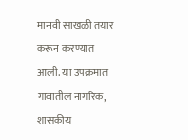मानवी साखळी तयार करून करण्यात आली. या उपक्रमात गावातील नागरिक, शासकीय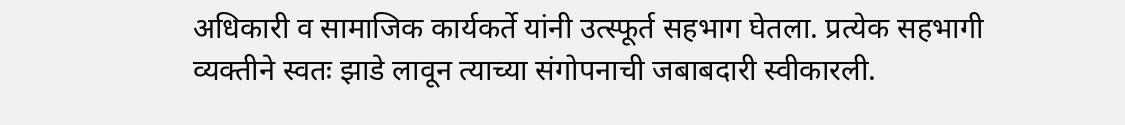अधिकारी व सामाजिक कार्यकर्ते यांनी उत्स्फूर्त सहभाग घेतला. प्रत्येक सहभागी व्यक्तीने स्वतः झाडे लावून त्याच्या संगोपनाची जबाबदारी स्वीकारली.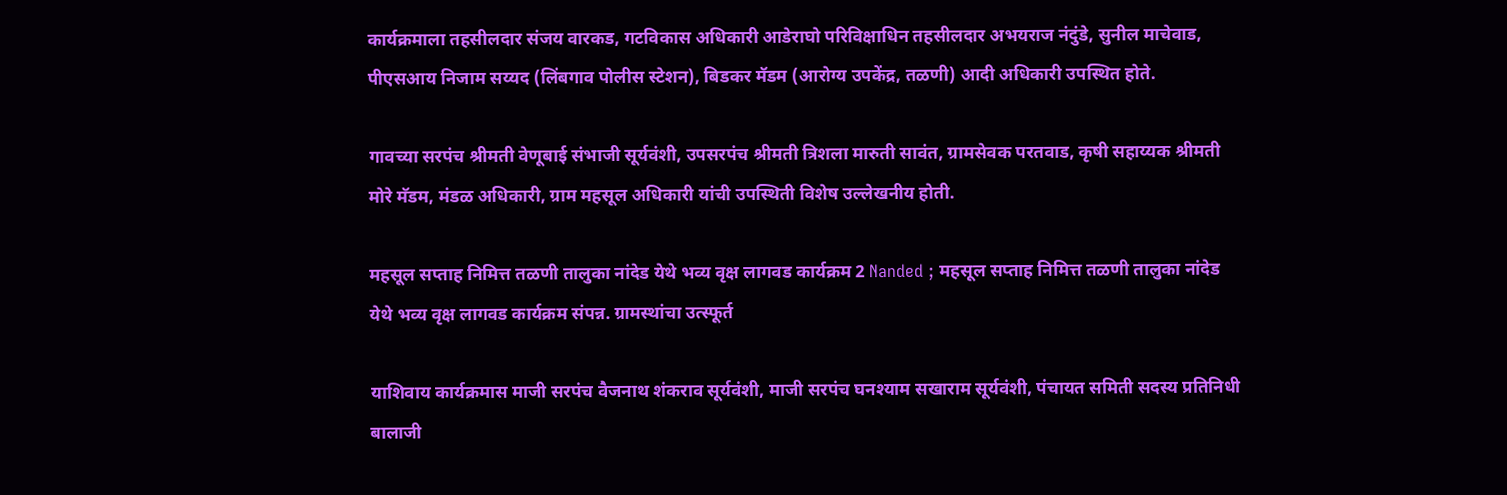कार्यक्रमाला तहसीलदार संजय वारकड, गटविकास अधिकारी आडेराघो परिविक्षाधिन तहसीलदार अभयराज नंदुंडे, सुनील माचेवाड, पीएसआय निजाम सय्यद (लिंबगाव पोलीस स्टेशन), बिडकर मॅडम (आरोग्य उपकेंद्र, तळणी) आदी अधिकारी उपस्थित होते.

गावच्या सरपंच श्रीमती वेणूबाई संभाजी सूर्यवंशी, उपसरपंच श्रीमती त्रिशला मारुती सावंत, ग्रामसेवक परतवाड, कृषी सहाय्यक श्रीमती मोरे मॅडम, मंडळ अधिकारी, ग्राम महसूल अधिकारी यांची उपस्थिती विशेष उल्लेखनीय होती.

महसूल सप्ताह निमित्त तळणी तालुका नांदेड येथे भव्य वृक्ष लागवड कार्यक्रम 2 Nanded ; महसूल सप्ताह निमित्त तळणी तालुका नांदेड येथे भव्य वृक्ष लागवड कार्यक्रम संपन्न. ग्रामस्थांचा उत्स्फूर्त

याशिवाय कार्यक्रमास माजी सरपंच वैजनाथ शंकराव सूर्यवंशी, माजी सरपंच घनश्याम सखाराम सूर्यवंशी, पंचायत समिती सदस्य प्रतिनिधी बालाजी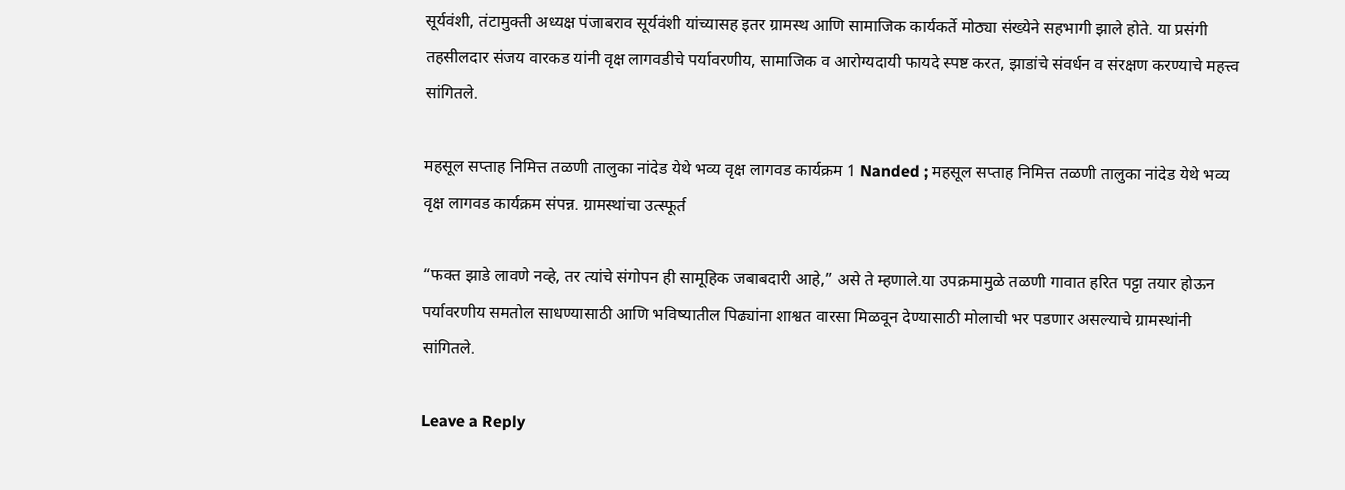सूर्यवंशी, तंटामुक्ती अध्यक्ष पंजाबराव सूर्यवंशी यांच्यासह इतर ग्रामस्थ आणि सामाजिक कार्यकर्ते मोठ्या संख्येने सहभागी झाले होते. या प्रसंगी तहसीलदार संजय वारकड यांनी वृक्ष लागवडीचे पर्यावरणीय, सामाजिक व आरोग्यदायी फायदे स्पष्ट करत, झाडांचे संवर्धन व संरक्षण करण्याचे महत्त्व सांगितले.

महसूल सप्ताह निमित्त तळणी तालुका नांदेड येथे भव्य वृक्ष लागवड कार्यक्रम 1 Nanded ; महसूल सप्ताह निमित्त तळणी तालुका नांदेड येथे भव्य वृक्ष लागवड कार्यक्रम संपन्न. ग्रामस्थांचा उत्स्फूर्त

“फक्त झाडे लावणे नव्हे, तर त्यांचे संगोपन ही सामूहिक जबाबदारी आहे,” असे ते म्हणाले.या उपक्रमामुळे तळणी गावात हरित पट्टा तयार होऊन पर्यावरणीय समतोल साधण्यासाठी आणि भविष्यातील पिढ्यांना शाश्वत वारसा मिळवून देण्यासाठी मोलाची भर पडणार असल्याचे ग्रामस्थांनी सांगितले.

Leave a Reply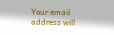Your email address will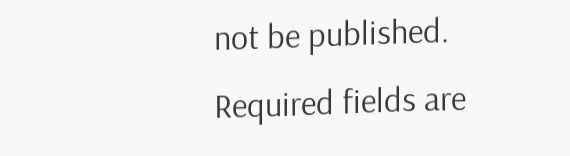not be published. Required fields are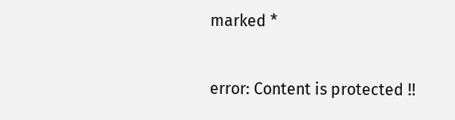marked *

error: Content is protected !!